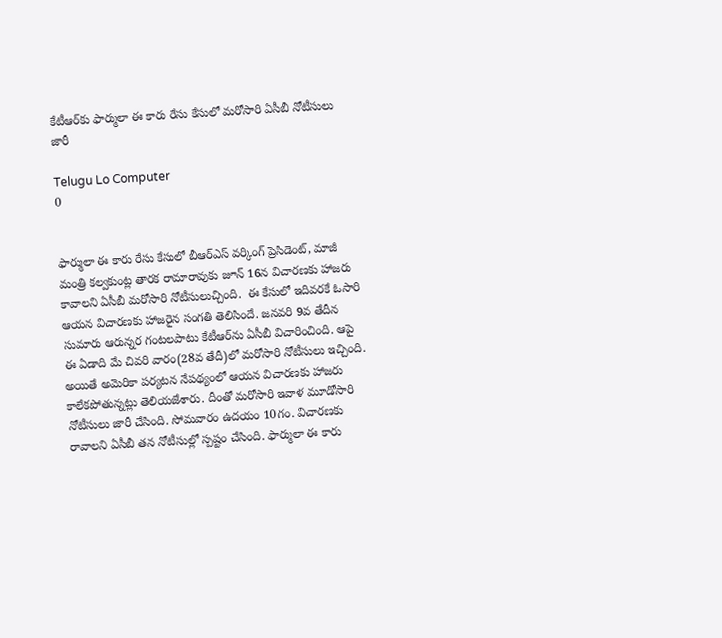కేటీఆర్‌కు ఫార్ములా ఈ కారు రేసు కేసులో మరోసారి ఏసీబీ నోటీసులు జారీ

Telugu Lo Computer
0


ఫార్ములా ఈ కారు రేసు కేసులో బీఆర్‌ఎస్‌ వర్కింగ్‌ ప్రెసిడెంట్‌, మాజీ మంత్రి కల్వకుంట్ల తారక రామారావుకు జూన్‌ 16న విచారణకు హాజరు కావాలని ఏసీబీ మరోసారి నోటీసులుచ్చింది.  ఈ కేసులో ఇదివరకే ఓసారి ఆయన విచారణకు హాజరైన సంగతి తెలిసిందే. జనవరి 9వ తేదీన సుమారు ఆరున్నర గంటలపాటు కేటీఆర్‌ను ఏసీబీ విచారించింది. ఆపై ఈ ఏడాది మే చివరి వారం(28వ తేదీ)లో మరోసారి నోటీసులు ఇచ్చింది. అయితే అమెరికా పర్యటన నేపథ్యంలో ఆయన విచారణకు హాజరు కాలేకపోతున్నట్లు తెలియజేశారు. దీంతో మరోసారి ఇవాళ మూడోసారి నోటీసులు జారీ చేసింది. సోమవారం ఉదయం 10గం. విచారణకు రావాలని ఏసీబీ తన నోటీసుల్లో స్పష్టం చేసింది. ఫార్ములా ఈ కారు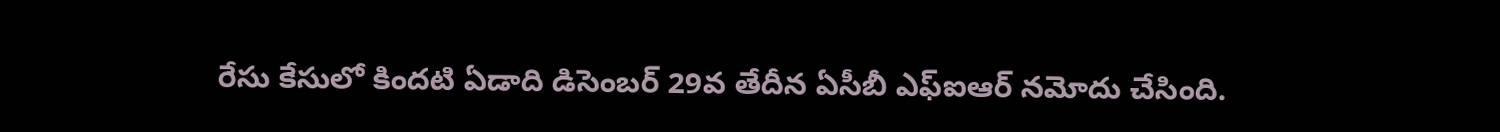రేసు కేసులో కిందటి ఏడాది డిసెంబర్‌ 29వ తేదీన ఏసీబీ ఎఫ్‌ఐఆర్‌ నమోదు చేసింది.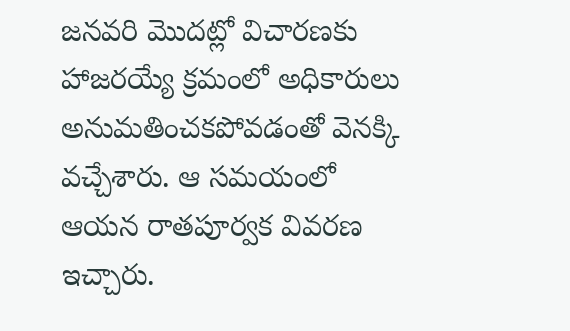జనవరి మొదట్లో విచారణకు హాజరయ్యే క్రమంలో అధికారులు అనుమతించకపోవడంతో వెనక్కి వచ్చేశారు. ఆ సమయంలో ఆయన రాతపూర్వక వివరణ ఇచ్చారు.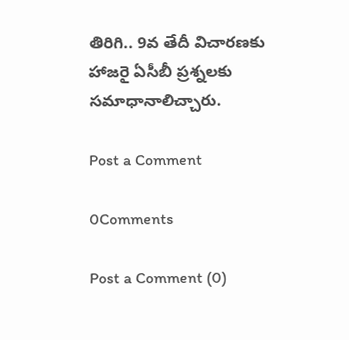తిరిగి.. 9వ తేదీ విచారణకు హాజరై ఏసీబీ ప్రశ్నలకు సమాధానాలిచ్చారు.

Post a Comment

0Comments

Post a Comment (0)